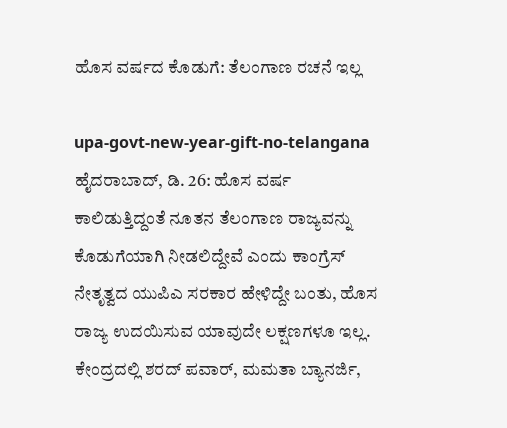ಹೊಸ ವರ್ಷದ ಕೊಡುಗೆ: ತೆಲಂಗಾಣ ರಚನೆ ಇಲ್ಲ

upa-govt-new-year-gift-no-telangana
ಹೈದರಾಬಾದ್, ಡಿ. 26: ಹೊಸ ವರ್ಷ ಕಾಲಿಡುತ್ತಿದ್ದಂತೆ ನೂತನ ತೆಲಂಗಾಣ ರಾಜ್ಯವನ್ನು ಕೊಡುಗೆಯಾಗಿ ನೀಡಲಿದ್ದೇವೆ ಎಂದು ಕಾಂಗ್ರೆಸ್ ನೇತೃತ್ವದ ಯುಪಿಎ ಸರಕಾರ ಹೇಳಿದ್ದೇ ಬಂತು, ಹೊಸ ರಾಜ್ಯ ಉದಯಿಸುವ ಯಾವುದೇ ಲಕ್ಷಣಗಳೂ ಇಲ್ಲ. ಕೇಂದ್ರದಲ್ಲಿ ಶರದ್ ಪವಾರ್, ಮಮತಾ ಬ್ಯಾನರ್ಜಿ,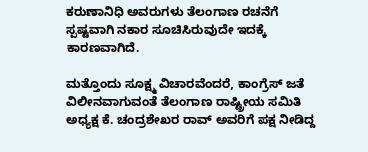ಕರುಣಾನಿಧಿ ಅವರುಗಳು ತೆಲಂಗಾಣ ರಚನೆಗೆ ಸ್ಪಷ್ಟವಾಗಿ ನಕಾರ ಸೂಚಿಸಿರುವುದೇ ಇದಕ್ಕೆ ಕಾರಣವಾಗಿದೆ.

ಮತ್ತೊಂದು ಸೂಕ್ಷ್ಮ ವಿಚಾರವೆಂದರೆ, ಕಾಂಗ್ರೆಸ್ ಜತೆ ವಿಲೀನವಾಗುವಂತೆ ತೆಲಂಗಾಣ ರಾಷ್ಟ್ರೀಯ ಸಮಿತಿ ಅಧ್ಯಕ್ಷ ಕೆ. ಚಂದ್ರಶೇಖರ ರಾವ್ ಅವರಿಗೆ ಪಕ್ಷ ನೀಡಿದ್ದ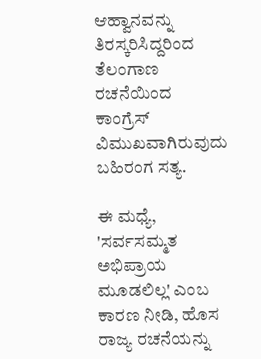ಆಹ್ವಾನವನ್ನು ತಿರಸ್ಕರಿಸಿದ್ದರಿಂದ ತೆಲಂಗಾಣ ರಚನೆಯಿಂದ ಕಾಂಗ್ರೆಸ್ ವಿಮುಖವಾಗಿರುವುದು ಬಹಿರಂಗ ಸತ್ಯ.

ಈ ಮಧ್ಯೆ, 'ಸರ್ವಸಮ್ಮತ ಅಭಿಪ್ರಾಯ ಮೂಡಲಿಲ್ಲ' ಎಂಬ ಕಾರಣ ನೀಡಿ, ಹೊಸ ರಾಜ್ಯ ರಚನೆಯನ್ನು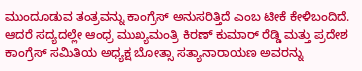ಮುಂದೂಡುವ ತಂತ್ರವನ್ನು ಕಾಂಗ್ರೆಸ್ ಅನುಸರಿತ್ತಿದೆ ಎಂಬ ಟೀಕೆ ಕೇಳಿಬಂದಿದೆ. ಆದರೆ ಸದ್ಯದಲ್ಲೇ ಆಂಧ್ರ ಮುಖ್ಯಮಂತ್ರಿ ಕಿರಣ್ ಕುಮಾರ್ ರೆಡ್ಡಿ ಮತ್ತು ಪ್ರದೇಶ ಕಾಂಗ್ರೆಸ್ ಸಮಿತಿಯ ಅಧ್ಯಕ್ಷ ಬೋತ್ಸಾ ಸತ್ಯಾನಾರಾಯಣ ಅವರನ್ನು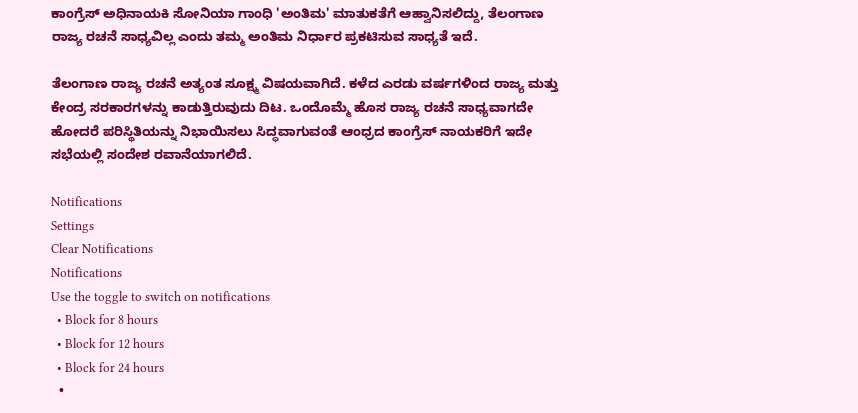ಕಾಂಗ್ರೆಸ್ ಅಧಿನಾಯಕಿ ಸೋನಿಯಾ ಗಾಂಧಿ 'ಅಂತಿಮ' ಮಾತುಕತೆಗೆ ಆಹ್ವಾನಿಸಲಿದ್ದು, ತೆಲಂಗಾಣ ರಾಜ್ಯ ರಚನೆ ಸಾಧ್ಯವಿಲ್ಲ ಎಂದು ತಮ್ಮ ಅಂತಿಮ ನಿರ್ಧಾರ ಪ್ರಕಟಿಸುವ ಸಾಧ್ಯತೆ ಇದೆ.

ತೆಲಂಗಾಣ ರಾಜ್ಯ ರಚನೆ ಅತ್ಯಂತ ಸೂಕ್ಷ್ಮ ವಿಷಯವಾಗಿದೆ. ಕಳೆದ ಎರಡು ವರ್ಷಗಳಿಂದ ರಾಜ್ಯ ಮತ್ತು ಕೇಂದ್ರ ಸರಕಾರಗಳನ್ನು ಕಾಡುತ್ತಿರುವುದು ದಿಟ. ಒಂದೊಮ್ಮೆ ಹೊಸ ರಾಜ್ಯ ರಚನೆ ಸಾಧ್ಯವಾಗದೇ ಹೋದರೆ ಪರಿಸ್ಥಿತಿಯನ್ನು ನಿಭಾಯಿಸಲು ಸಿದ್ಧವಾಗುವಂತೆ ಆಂಧ್ರದ ಕಾಂಗ್ರೆಸ್ ನಾಯಕರಿಗೆ ಇದೇ ಸಭೆಯಲ್ಲಿ ಸಂದೇಶ ರವಾನೆಯಾಗಲಿದೆ.

Notifications
Settings
Clear Notifications
Notifications
Use the toggle to switch on notifications
  • Block for 8 hours
  • Block for 12 hours
  • Block for 24 hours
  •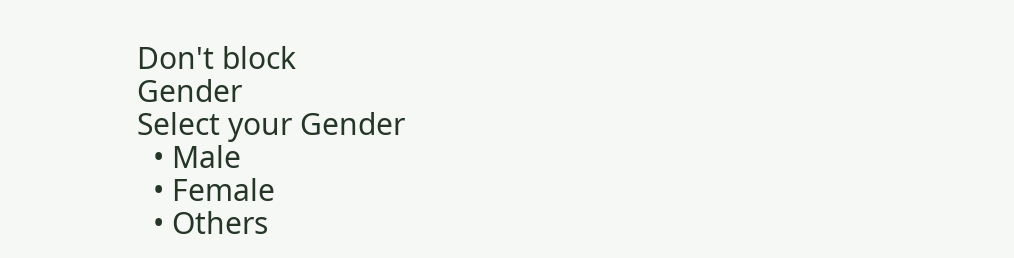Don't block
Gender
Select your Gender
  • Male
  • Female
  • Others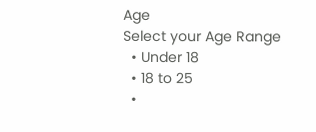Age
Select your Age Range
  • Under 18
  • 18 to 25
  •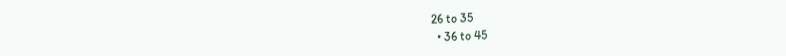26 to 35
  • 36 to 45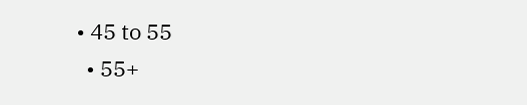• 45 to 55
  • 55+